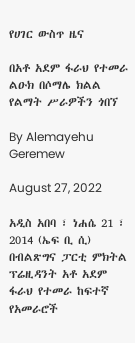የሀገር ውስጥ ዜና

በአቶ አደም ፋራህ የተመራ ልዑክ በሶማሌ ክልል የልማት ሥራዎችን ጎበኘ

By Alemayehu Geremew

August 27, 2022

አዲስ አበባ ፣ ነሐሴ 21 ፣ 2014 (ኤፍ ቢ ሲ) በብልጽግና ፓርቲ ምክትል ፕሬዚዳንት አቶ አደም ፋራህ የተመራ ከፍተኛ የአመራሮች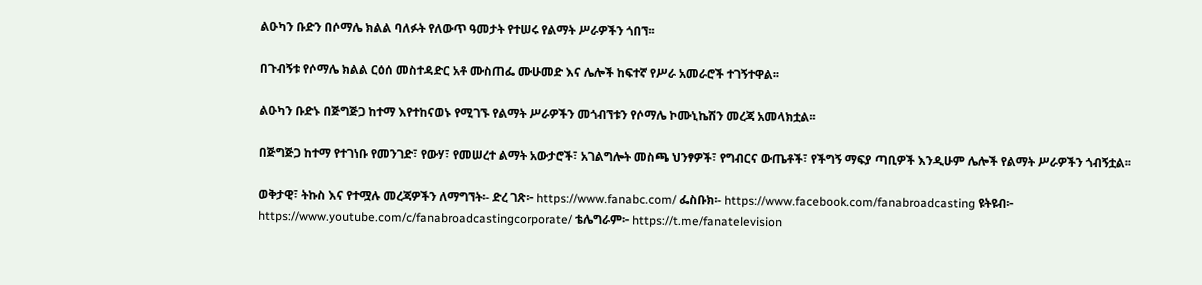ልዑካን ቡድን በሶማሌ ክልል ባለፉት የለውጥ ዓመታት የተሠሩ የልማት ሥራዎችን ጎበኘ፡፡

በጉብኝቱ የሶማሌ ክልል ርዕሰ መስተዳድር አቶ ሙስጠፌ ሙሁመድ እና ሌሎች ከፍተኛ የሥራ አመራሮች ተገኝተዋል፡፡

ልዑካን ቡድኑ በጅግጅጋ ከተማ እየተከናወኑ የሚገኙ የልማት ሥራዎችን መጎብኘቱን የሶማሌ ኮሙኒኬሽን መረጃ አመላክቷል፡፡

በጅግጅጋ ከተማ የተገነቡ የመንገድ፣ የውሃ፣ የመሠረተ ልማት አውታሮች፣ አገልግሎት መስጫ ህንፃዎች፣ የግብርና ውጤቶች፣ የችግኝ ማፍያ ጣቢዎች እንዲሁም ሌሎች የልማት ሥራዎችን ጎብኝቷል፡፡

ወቅታዊ፣ ትኩስ እና የተሟሉ መረጃዎችን ለማግኘት፡- ድረ ገጽ፦ https://www.fanabc.com/ ፌስቡክ፡- https://www.facebook.com/fanabroadcasting ዩትዩብ፦ https://www.youtube.com/c/fanabroadcastingcorporate/ ቴሌግራም፦ https://t.me/fanatelevision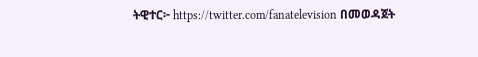ትዊተር፦ https://twitter.com/fanatelevision በመወዳጀት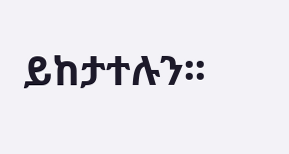ይከታተሉን፡፡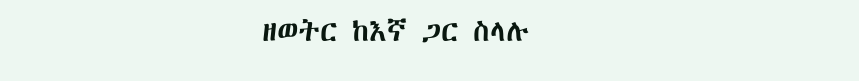ዘወትር ከእኛ ጋር ስላሉ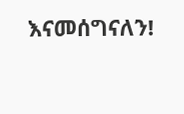እናመሰግናለን!